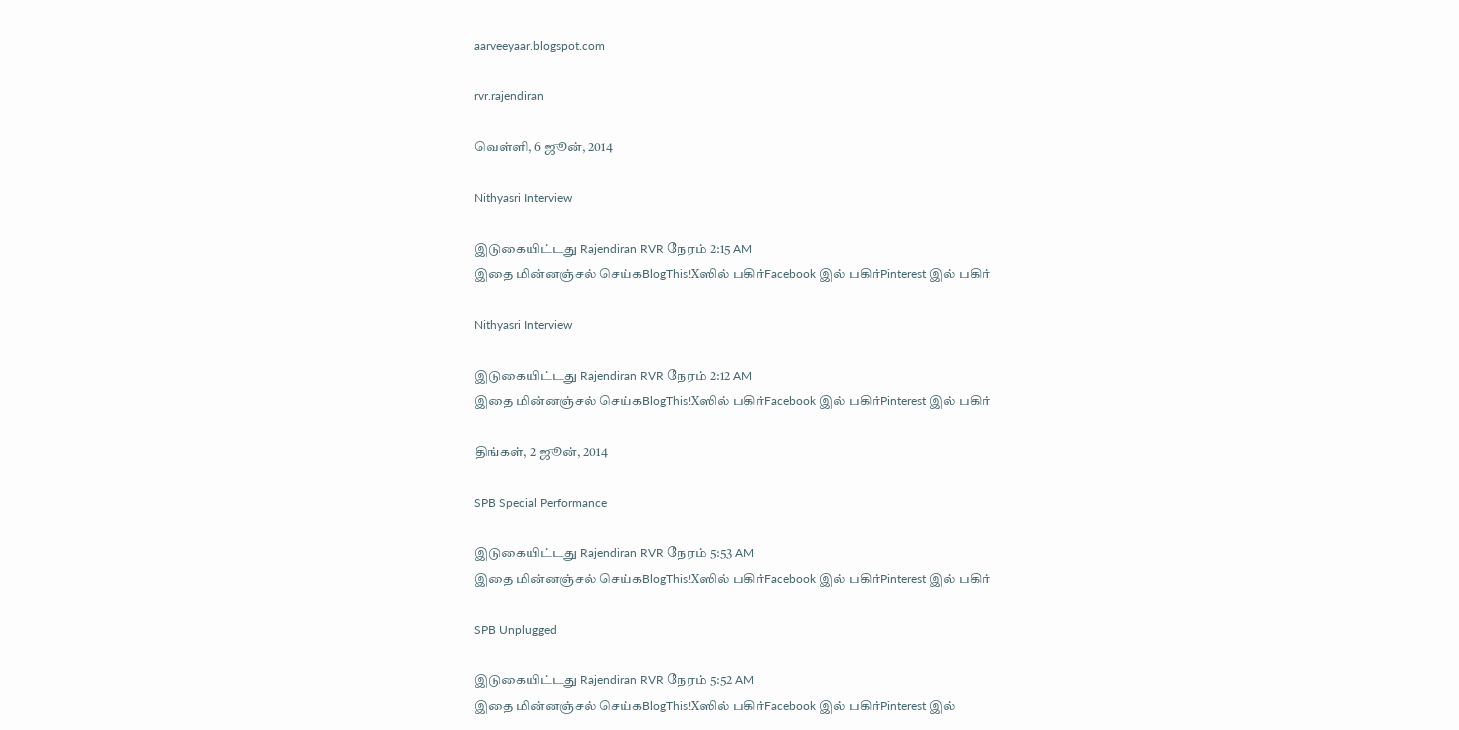aarveeyaar.blogspot.com

rvr.rajendiran

வெள்ளி, 6 ஜூன், 2014

Nithyasri Interview

இடுகையிட்டது Rajendiran RVR நேரம் 2:15 AM
இதை மின்னஞ்சல் செய்கBlogThis!Xஸில் பகிர்Facebook இல் பகிர்Pinterest இல் பகிர்

Nithyasri Interview

இடுகையிட்டது Rajendiran RVR நேரம் 2:12 AM
இதை மின்னஞ்சல் செய்கBlogThis!Xஸில் பகிர்Facebook இல் பகிர்Pinterest இல் பகிர்

திங்கள், 2 ஜூன், 2014

SPB Special Performance

இடுகையிட்டது Rajendiran RVR நேரம் 5:53 AM
இதை மின்னஞ்சல் செய்கBlogThis!Xஸில் பகிர்Facebook இல் பகிர்Pinterest இல் பகிர்

SPB Unplugged

இடுகையிட்டது Rajendiran RVR நேரம் 5:52 AM
இதை மின்னஞ்சல் செய்கBlogThis!Xஸில் பகிர்Facebook இல் பகிர்Pinterest இல்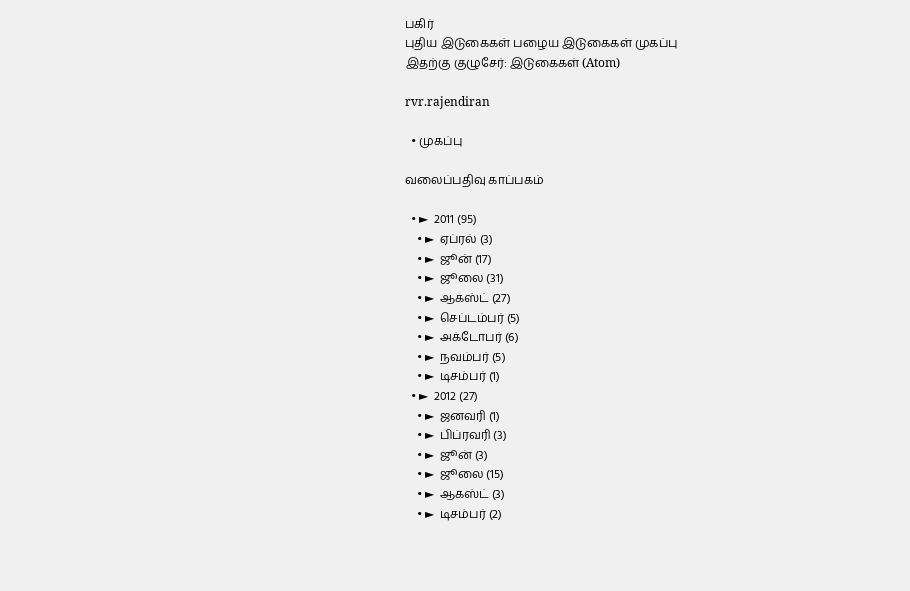பகிர்
புதிய இடுகைகள் பழைய இடுகைகள் முகப்பு
இதற்கு குழுசேர்: இடுகைகள் (Atom)

rvr.rajendiran

  • முகப்பு

வலைப்பதிவு காப்பகம்

  • ►  2011 (95)
    • ►  ஏப்ரல் (3)
    • ►  ஜூன் (17)
    • ►  ஜூலை (31)
    • ►  ஆகஸ்ட் (27)
    • ►  செப்டம்பர் (5)
    • ►  அக்டோபர் (6)
    • ►  நவம்பர் (5)
    • ►  டிசம்பர் (1)
  • ►  2012 (27)
    • ►  ஜனவரி (1)
    • ►  பிப்ரவரி (3)
    • ►  ஜூன் (3)
    • ►  ஜூலை (15)
    • ►  ஆகஸ்ட் (3)
    • ►  டிசம்பர் (2)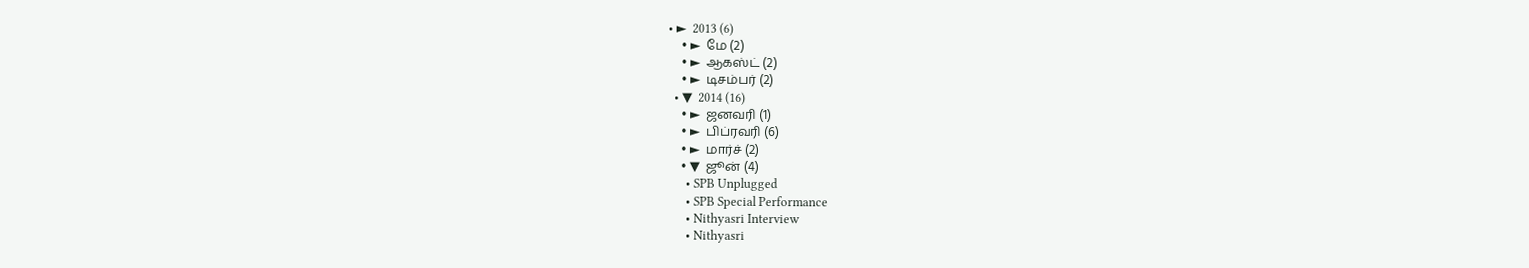• ►  2013 (6)
    • ►  மே (2)
    • ►  ஆகஸ்ட் (2)
    • ►  டிசம்பர் (2)
  • ▼  2014 (16)
    • ►  ஜனவரி (1)
    • ►  பிப்ரவரி (6)
    • ►  மார்ச் (2)
    • ▼  ஜூன் (4)
      • SPB Unplugged
      • SPB Special Performance
      • Nithyasri Interview
      • Nithyasri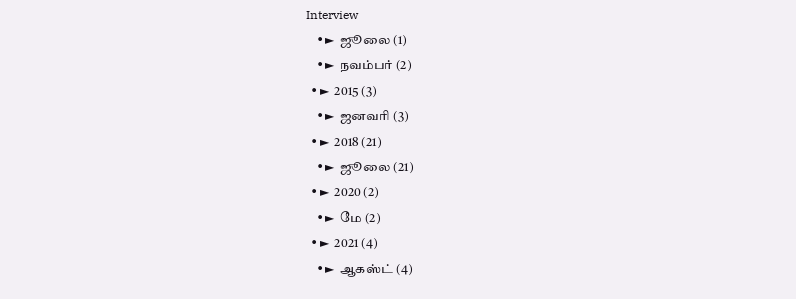Interview
    • ►  ஜூலை (1)
    • ►  நவம்பர் (2)
  • ►  2015 (3)
    • ►  ஜனவரி (3)
  • ►  2018 (21)
    • ►  ஜூலை (21)
  • ►  2020 (2)
    • ►  மே (2)
  • ►  2021 (4)
    • ►  ஆகஸ்ட் (4)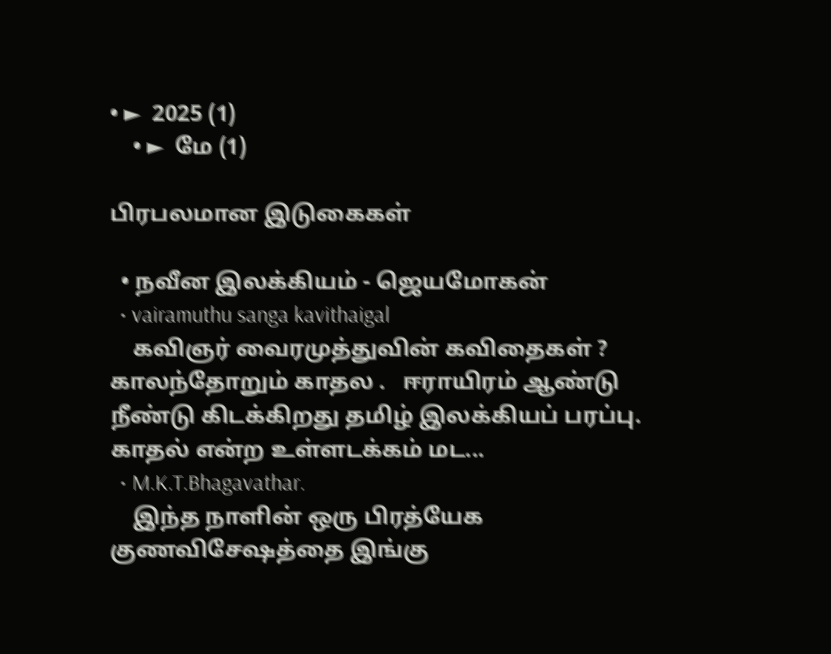• ►  2025 (1)
    • ►  மே (1)

பிரபலமான இடுகைகள்

  • நவீன இலக்கியம் - ஜெயமோகன்
  • vairamuthu sanga kavithaigal
    கவிஞர் வைரமுத்துவின் கவிதைகள் ? காலந்தோறும் காதல .   ஈராயிரம் ஆண்டு நீண்டு கிடக்கிறது தமிழ் இலக்கியப் பரப்பு. காதல் என்ற உள்ளடக்கம் மட...
  • M.K.T.Bhagavathar.
    இந்த நாளின் ஒரு பிரத்யேக குணவிசேஷத்தை இங்கு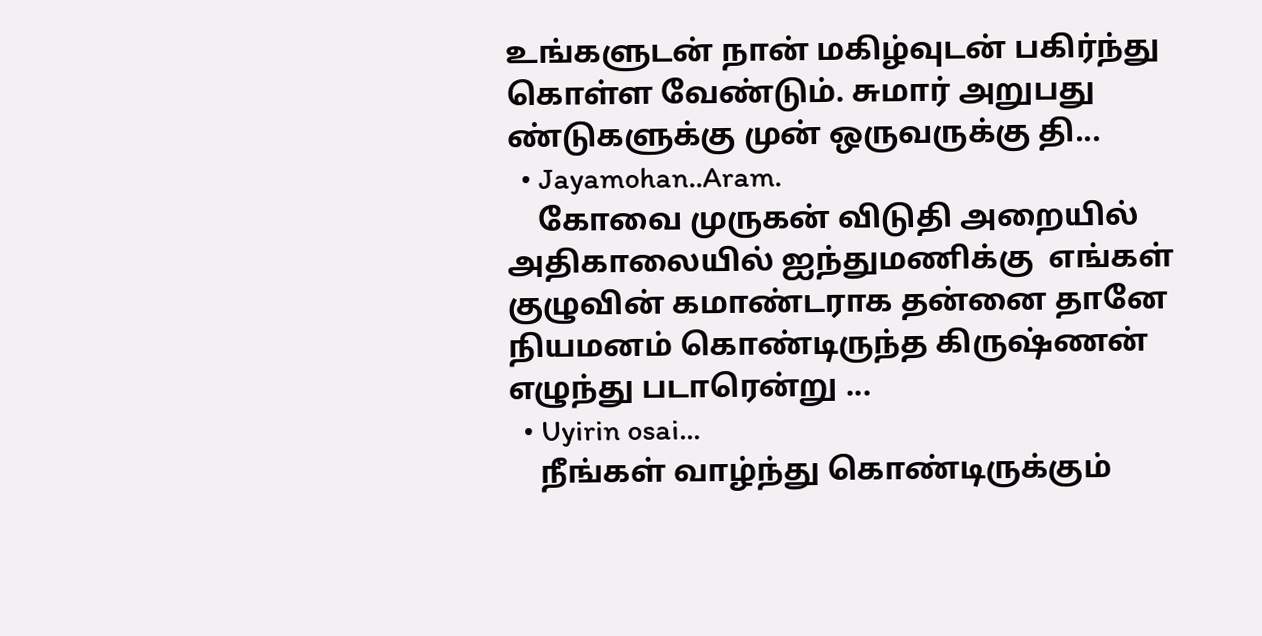உங்களுடன் நான் மகிழ்வுடன் பகிர்ந்து கொள்ள வேண்டும். சுமார் அறுபது ண்டுகளுக்கு முன் ஒருவருக்கு தி...
  • Jayamohan..Aram.
    கோவை முருகன் விடுதி அறையில் அதிகாலையில் ஐந்துமணிக்கு  எங்கள் குழுவின் கமாண்டராக தன்னை தானே நியமனம் கொண்டிருந்த கிருஷ்ணன் எழுந்து படாரென்று ...
  • Uyirin osai...
    நீங்கள் வாழ்ந்து கொண்டிருக்கும்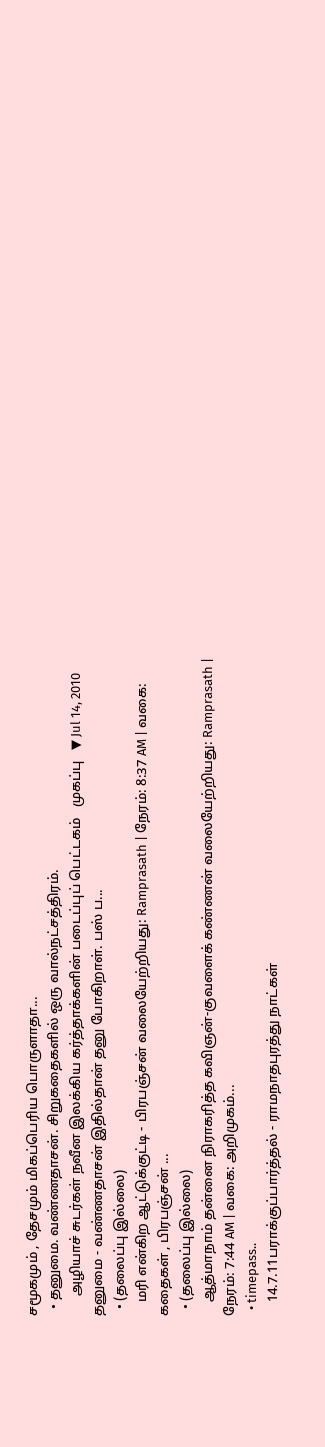சமூகமும் , தேசமும் மிகப்பெரிய பொருளாதா...
  • தனுமை. வண்ணதாசன். சிறுகதைகளில் ஒரு வால்நட்சத்திரம்.
      அழியாச் சுடர்கள் நவீன இலக்கிய கர்த்தாக்களின் படைப்புப் பெட்டகம்   முகப்பு   ▼ Jul 14, 2010 தனுமை - வண்ணதாசன் இதில்தான் தனு போகிறாள். பஸ் ப...
  • (தலைப்பு இல்லை)
    மரி என்கிற ஆட்டுக்குட்டி - பிரபஞ்சன் வலையேற்றியது: Ramprasath | நேரம்: 8:37 AM | வகை: கதைகள் , பிரபஞ்சன் ...
  • (தலைப்பு இல்லை)
    ஆத்மாநாம் தன்னை நிராகரித்த கவிஞன்-குவளைக் கண்ணன் வலையேற்றியது: Ramprasath | நேரம்: 7:44 AM | வகை: அறிமுகம்...
  • timepass..
    14.7.11பராக்குப்பார்த்தல் - ராமநாதபுரத்து நாட்கள்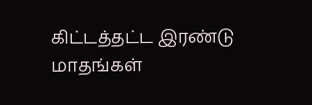கிட்டத்தட்ட இரண்டு மாதங்கள்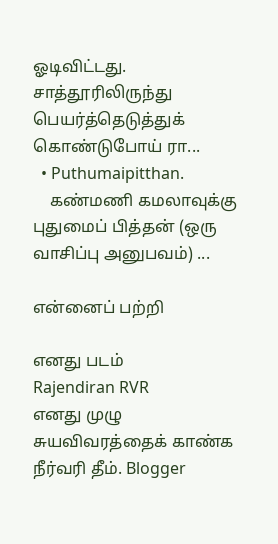ஓடிவிட்டது. சாத்தூரிலிருந்து பெயர்த்தெடுத்துக் கொண்டுபோய் ரா...
  • Puthumaipitthan.
    கண்மணி கமலாவுக்கு புதுமைப் பித்தன் (ஒரு வாசிப்பு அனுபவம்) ...

என்னைப் பற்றி

எனது படம்
Rajendiran RVR
எனது முழு சுயவிவரத்தைக் காண்க
நீர்வரி தீம். Blogger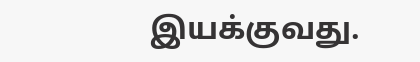இயக்குவது.